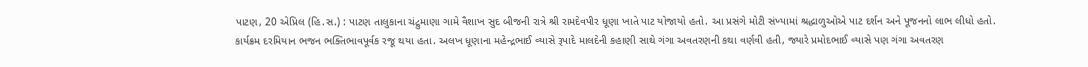પાટણ, 20 એપ્રિલ (હિ.સ.) : પાટણ તાલુકાના ચંદ્રુમાણા ગામે વૈશાખ સુદ બીજની રાત્રે શ્રી રામદેવપીર ધૂણા ખાતે પાટ યોજાયો હતો. આ પ્રસંગે મોટી સંખ્યામાં શ્રદ્ધાળુઓએ પાટ દર્શન અને પૂજનનો લાભ લીધો હતો.
કાર્યક્રમ દરમિયાન ભજન ભક્તિભાવપૂર્વક રજૂ થયા હતા. અલખ ધૂણાના મહેન્દ્રભાઈ વ્યાસે રૂપાદે માલદેની કહાણી સાથે ગંગા અવતરણની કથા વર્ણવી હતી, જ્યારે પ્રમોદભાઈ વ્યાસે પણ ગંગા અવતરણ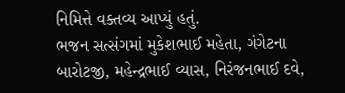નિમિત્તે વક્તવ્ય આપ્યું હતું.
ભજન સત્સંગમાં મુકેશભાઈ મહેતા, ગંગેટના બારોટજી, મહેન્દ્રભાઈ વ્યાસ, નિરંજનભાઈ દવે,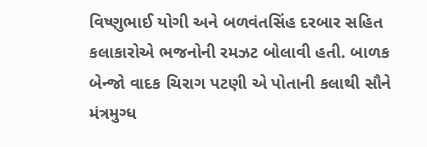વિષ્ણુભાઈ યોગી અને બળવંતસિંહ દરબાર સહિત કલાકારોએ ભજનોની રમઝટ બોલાવી હતી. બાળક બેન્જો વાદક ચિરાગ પટણી એ પોતાની કલાથી સૌને મંત્રમુગ્ધ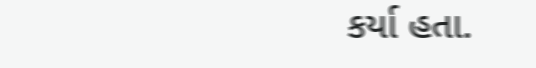કર્યા હતા.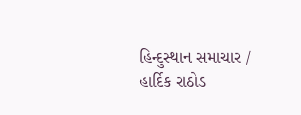હિન્દુસ્થાન સમાચાર / હાર્દિક રાઠોડ